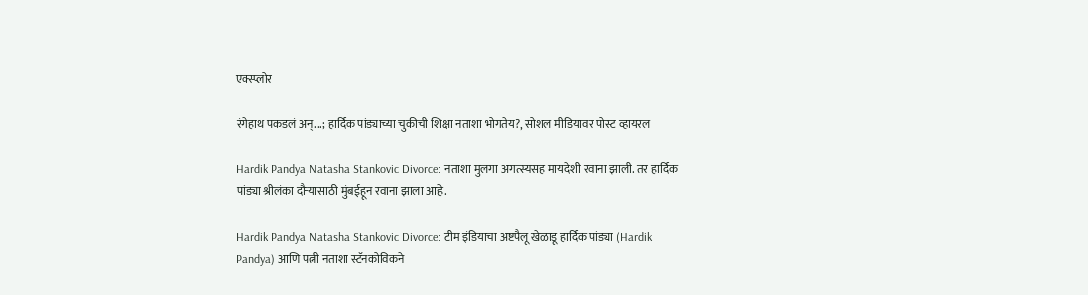एक्स्प्लोर

रंगेहाथ पकडलं अन्...; हार्दिक पांड्याच्या चुकीची शिक्षा नताशा भोगतेय?, सोशल मीडियावर पोस्ट व्हायरल

Hardik Pandya Natasha Stankovic Divorce: नताशा मुलगा अगत्स्यसह मायदेशी रवाना झाली. तर हार्दिक पांड्या श्रीलंका दौऱ्यासाठी मुंबईहून रवाना झाला आहे.

Hardik Pandya Natasha Stankovic Divorce: टीम इंडियाचा अष्टपैलू खेळाडू हार्दिक पांड्या (Hardik Pandya) आणि पत्नी नताशा स्टॅनकोविकने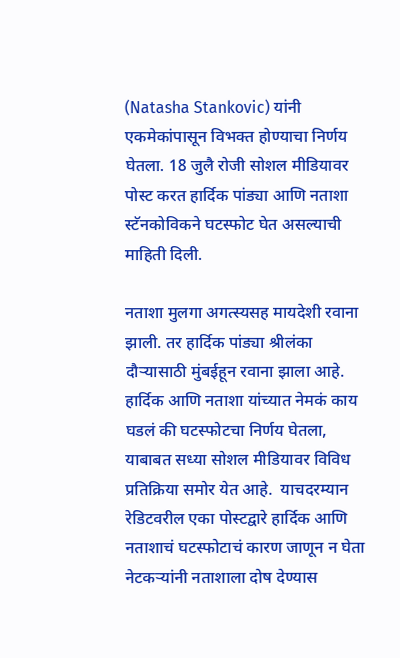(Natasha Stankovic) यांनी एकमेकांपासून विभक्त होण्याचा निर्णय घेतला. 18 जुलै रोजी सोशल मीडियावर पोस्ट करत हार्दिक पांड्या आणि नताशा स्टॅनकोविकने घटस्फोट घेत असल्याची माहिती दिली.

नताशा मुलगा अगत्स्यसह मायदेशी रवाना झाली. तर हार्दिक पांड्या श्रीलंका दौऱ्यासाठी मुंबईहून रवाना झाला आहे. हार्दिक आणि नताशा यांच्यात नेमकं काय घडलं की घटस्फोटचा निर्णय घेतला, याबाबत सध्या सोशल मीडियावर विविध प्रतिक्रिया समोर येत आहे.  याचदरम्यान रेडिटवरील एका पोस्टद्वारे हार्दिक आणि नताशाचं घटस्फोटाचं कारण जाणून न घेता नेटकऱ्यांनी नताशाला दोष देण्यास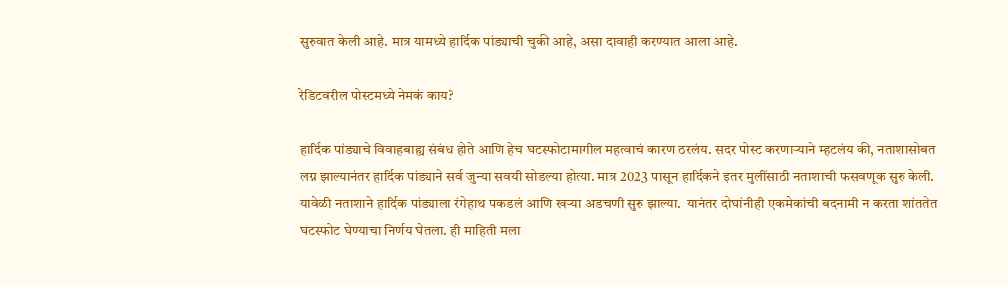सुरुवात केली आहे. मात्र यामध्ये हार्दिक पांड्याची चुकी आहे, असा दावाही करण्यात आला आहे.

रेडिटवरील पोस्टमध्ये नेमकं काय?

हार्दिक पांड्याचे विवाहबाह्य संबंध होते आणि हेच घटस्फोटामागील महत्वाचं कारण ठरलंय. सदर पोस्ट करणाऱ्याने म्हटलंय की, नताशासोबत लग्न झाल्यानंतर हार्दिक पांड्याने सर्व जुन्या सवयी सोडल्या होत्या. मात्र 2023 पासून हार्दिकने इतर मुलींसाठी नताशाची फसवणूक सुरु केली. यावेळी नताशाने हार्दिक पांड्याला रंगेहाथ पकडलं आणि खऱ्या अडचणी सुरु झाल्या.  यानंतर दोघांनीही एकमेकांची बदनामी न करता शांततेत घटस्फोट घेण्याचा निर्णय घेतला. ही माहिती मला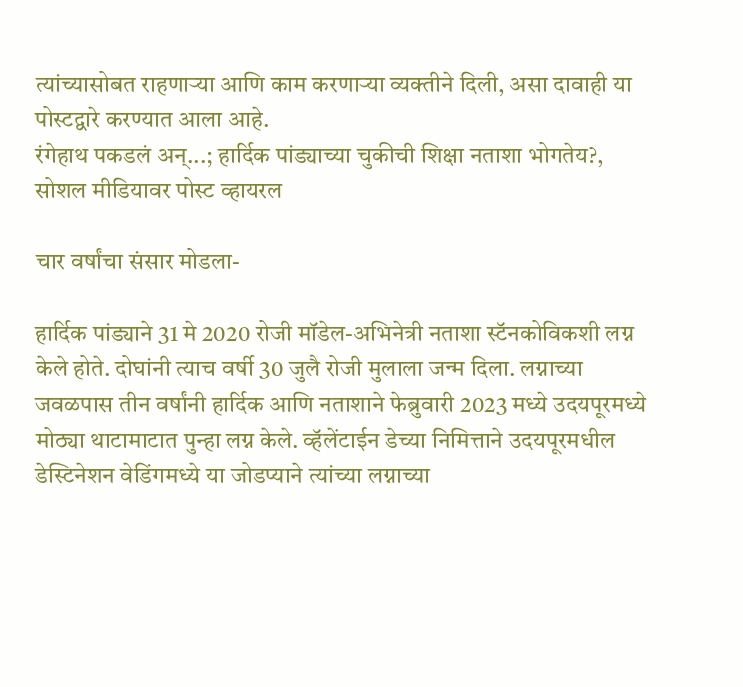त्यांच्यासोबत राहणाऱ्या आणि काम करणाऱ्या व्यक्तीने दिली, असा दावाही या पोस्टद्वारे करण्यात आला आहे.
रंगेहाथ पकडलं अन्...; हार्दिक पांड्याच्या चुकीची शिक्षा नताशा भोगतेय?, सोशल मीडियावर पोस्ट व्हायरल

चार वर्षांचा संसार मोडला-

हार्दिक पांड्याने 31 मे 2020 रोजी मॉडेल-अभिनेत्री नताशा स्टॅनकोविकशी लग्न केले होते. दोघांनी त्याच वर्षी 30 जुलै रोजी मुलाला जन्म दिला. लग्नाच्या जवळपास तीन वर्षांनी हार्दिक आणि नताशाने फेब्रुवारी 2023 मध्ये उदयपूरमध्ये मोठ्या थाटामाटात पुन्हा लग्न केले. व्हॅलेंटाईन डेच्या निमित्ताने उदयपूरमधील डेस्टिनेशन वेडिंगमध्ये या जोडप्याने त्यांच्या लग्नाच्या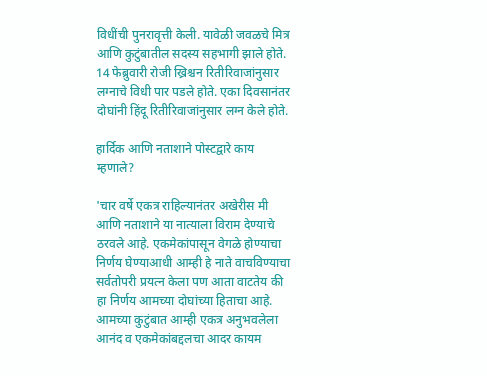विधींची पुनरावृत्ती केली. यावेळी जवळचे मित्र आणि कुटुंबातील सदस्य सहभागी झाले होते. 14 फेब्रुवारी रोजी ख्रिश्चन रितीरिवाजांनुसार लग्नाचे विधी पार पडले होते. एका दिवसानंतर दोघांनी हिंदू रितीरिवाजांनुसार लग्न केले होते.

हार्दिक आणि नताशाने पोस्टद्वारे काय म्हणाले?

'चार वर्षे एकत्र राहिल्यानंतर अखेरीस मी आणि नताशाने या नात्याला विराम देण्याचे ठरवले आहे. एकमेकांपासून वेगळे होण्याचा निर्णय घेण्याआधी आम्ही हे नाते वाचविण्याचा सर्वतोपरी प्रयत्न केला पण आता वाटतेय की हा निर्णय आमच्या दोघांच्या हिताचा आहे. आमच्या कुटुंबात आम्ही एकत्र अनुभवलेला आनंद व एकमेकांबद्दलचा आदर कायम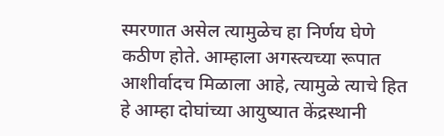स्मरणात असेल त्यामुळेच हा निर्णय घेणे कठीण होते. आम्हाला अगस्त्यच्या रूपात आशीर्वादच मिळाला आहे, त्यामुळे त्याचे हित हे आम्हा दोघांच्या आयुष्यात केंद्रस्थानी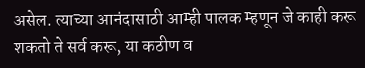असेल. त्याच्या आनंदासाठी आम्ही पालक म्हणून जे काही करू शकतो ते सर्व करू, या कठीण व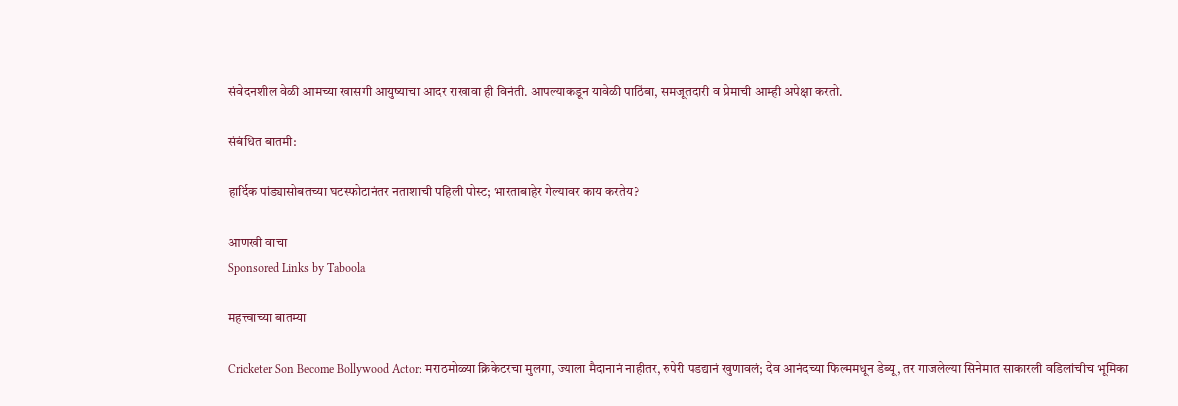संवेदनशील वेळी आमच्या खासगी आयुष्याचा आदर राखावा ही विनंती. आपल्याकडून यावेळी पाठिंबा, समजूतदारी व प्रेमाची आम्ही अपेक्षा करतो.

संबंधित बातमी:

हार्दिक पांड्यासोबतच्या घटस्फोटानंतर नताशाची पहिली पोस्ट; भारताबाहेर गेल्यावर काय करतेय?

आणखी वाचा
Sponsored Links by Taboola

महत्त्वाच्या बातम्या

Cricketer Son Become Bollywood Actor: मराठमोळ्या क्रिकेटरचा मुलगा, ज्याला मैदानानं नाहीतर, रुपेरी पडद्यानं खुणावलं; देव आनंदच्या फिल्ममधून डेब्यू, तर गाजलेल्या सिनेमात साकारली वडिलांचीच भूमिका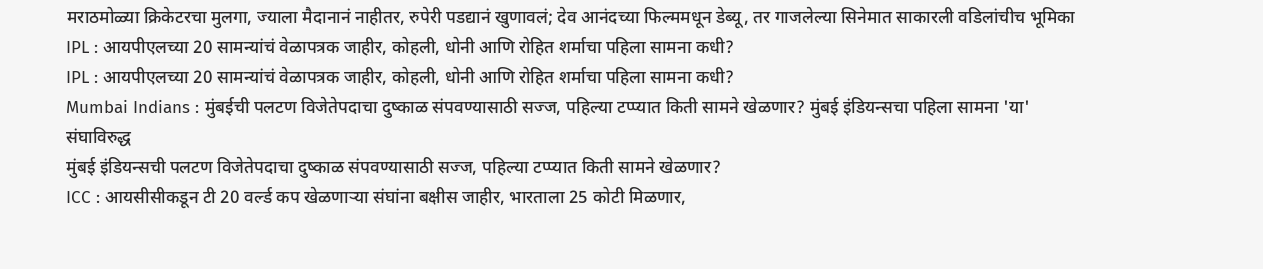मराठमोळ्या क्रिकेटरचा मुलगा, ज्याला मैदानानं नाहीतर, रुपेरी पडद्यानं खुणावलं; देव आनंदच्या फिल्ममधून डेब्यू, तर गाजलेल्या सिनेमात साकारली वडिलांचीच भूमिका
IPL : आयपीएलच्या 20 सामन्यांचं वेळापत्रक जाहीर, कोहली, धोनी आणि रोहित शर्माचा पहिला सामना कधी?
IPL : आयपीएलच्या 20 सामन्यांचं वेळापत्रक जाहीर, कोहली, धोनी आणि रोहित शर्माचा पहिला सामना कधी?
Mumbai Indians : मुंबईची पलटण विजेतेपदाचा दुष्काळ संपवण्यासाठी सज्ज, पहिल्या टप्प्यात किती सामने खेळणार? मुंबई इंडियन्सचा पहिला सामना 'या' संघाविरुद्ध
मुंबई इंडियन्सची पलटण विजेतेपदाचा दुष्काळ संपवण्यासाठी सज्ज, पहिल्या टप्प्यात किती सामने खेळणार?
ICC : आयसीसीकडून टी 20 वर्ल्ड कप खेळणाऱ्या संघांना बक्षीस जाहीर, भारताला 25 कोटी मिळणार,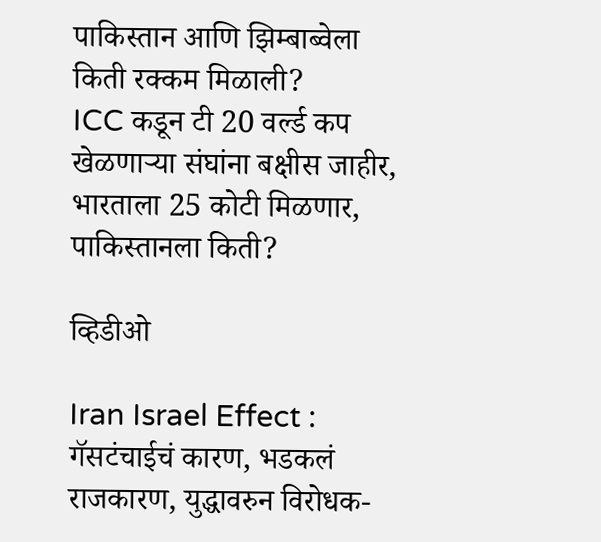पाकिस्तान आणि झिम्बाब्वेला किती रक्कम मिळाली?
ICC कडून टी 20 वर्ल्ड कप खेळणाऱ्या संघांना बक्षीस जाहीर, भारताला 25 कोटी मिळणार, पाकिस्तानला किती?

व्हिडीओ

Iran Israel Effect : गॅसटंचाईचं कारण, भडकलं राजकारण, युद्धावरुन विरोधक-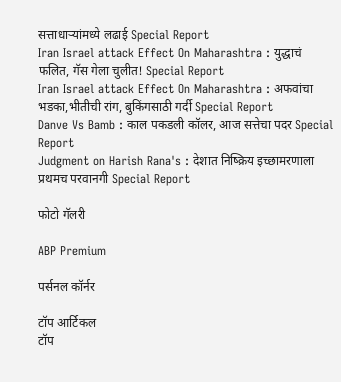सत्ताधाऱ्यांमध्ये लढाई Special Report
Iran Israel attack Effect On Maharashtra : युद्धाचं फलित, गॅस गेला चुलीत! Special Report
Iran Israel attack Effect On Maharashtra : अफवांचा भडका,भीतीची रांग, बुकिंगसाठी गर्दी Special Report
Danve Vs Bamb : काल पकडली कॉलर, आज सत्तेचा पदर Special Report
Judgment on Harish Rana's : देशात निष्क्रिय इच्छामरणाला प्रथमच परवानगी Special Report

फोटो गॅलरी

ABP Premium

पर्सनल कॉर्नर

टॉप आर्टिकल
टॉप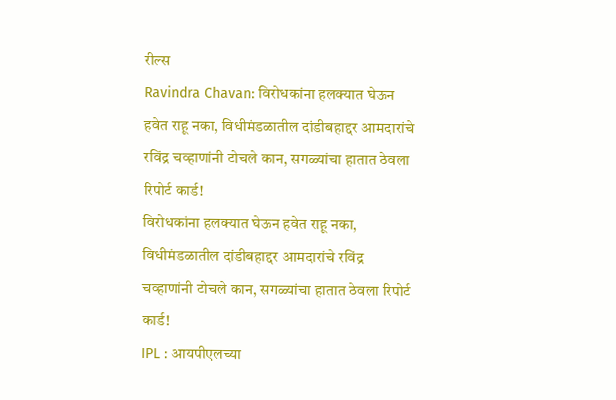रील्स
Ravindra Chavan: विरोधकांना हलक्यात घेऊन हवेत राहू नका, विधीमंडळातील दांडीबहाद्दर आमदारांचे रविंद्र चव्हाणांनी टोचले कान, सगळ्यांचा हातात ठेवला रिपोर्ट कार्ड!
विरोधकांना हलक्यात घेऊन हवेत राहू नका, विधीमंडळातील दांडीबहाद्दर आमदारांचे रविंद्र चव्हाणांनी टोचले कान, सगळ्यांचा हातात ठेवला रिपोर्ट कार्ड!
IPL : आयपीएलच्या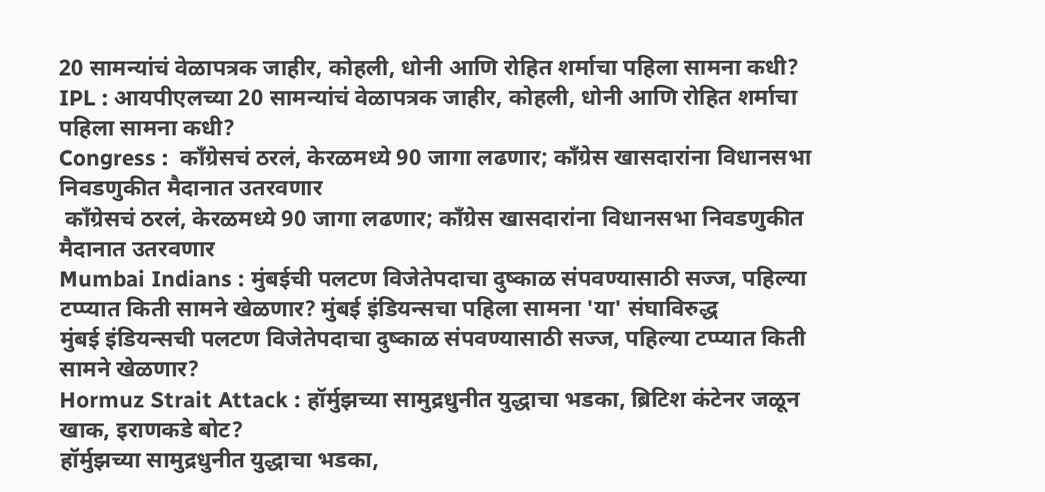20 सामन्यांचं वेळापत्रक जाहीर, कोहली, धोनी आणि रोहित शर्माचा पहिला सामना कधी?
IPL : आयपीएलच्या 20 सामन्यांचं वेळापत्रक जाहीर, कोहली, धोनी आणि रोहित शर्माचा पहिला सामना कधी?
Congress :  काँग्रेसचं ठरलं, केरळमध्ये 90 जागा लढणार; काँग्रेस खासदारांना विधानसभा निवडणुकीत मैदानात उतरवणार
 काँग्रेसचं ठरलं, केरळमध्ये 90 जागा लढणार; काँग्रेस खासदारांना विधानसभा निवडणुकीत मैदानात उतरवणार
Mumbai Indians : मुंबईची पलटण विजेतेपदाचा दुष्काळ संपवण्यासाठी सज्ज, पहिल्या टप्प्यात किती सामने खेळणार? मुंबई इंडियन्सचा पहिला सामना 'या' संघाविरुद्ध
मुंबई इंडियन्सची पलटण विजेतेपदाचा दुष्काळ संपवण्यासाठी सज्ज, पहिल्या टप्प्यात किती सामने खेळणार?
Hormuz Strait Attack : हॉर्मुझच्या सामुद्रधुनीत युद्धाचा भडका, ब्रिटिश कंटेनर जळून खाक, इराणकडे बोट?
हॉर्मुझच्या सामुद्रधुनीत युद्धाचा भडका,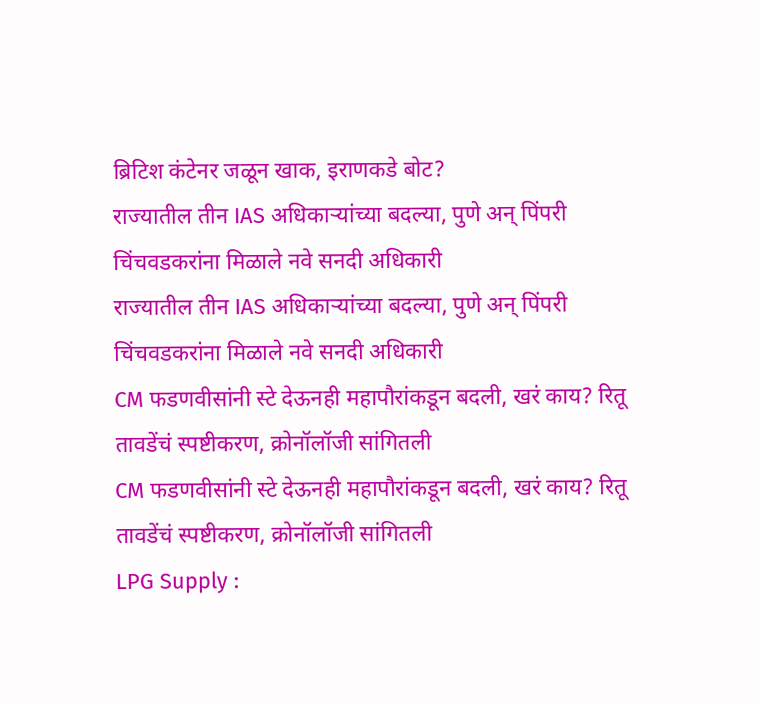ब्रिटिश कंटेनर जळून खाक, इराणकडे बोट?
राज्यातील तीन IAS अधिकाऱ्यांच्या बदल्या, पुणे अन् पिंपरी चिंचवडकरांना मिळाले नवे सनदी अधिकारी
राज्यातील तीन IAS अधिकाऱ्यांच्या बदल्या, पुणे अन् पिंपरी चिंचवडकरांना मिळाले नवे सनदी अधिकारी
CM फडणवीसांनी स्टे देऊनही महापौरांकडून बदली, खरं काय? रितू तावडेंचं स्पष्टीकरण, क्रोनॉलॉजी सांगितली
CM फडणवीसांनी स्टे देऊनही महापौरांकडून बदली, खरं काय? रितू तावडेंचं स्पष्टीकरण, क्रोनॉलॉजी सांगितली
LPG Supply :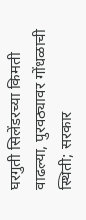घरगुती सिलेंडरच्या किमती वाढल्या, पुरवठ्यावर गोंधळाची स्थिती; सरकार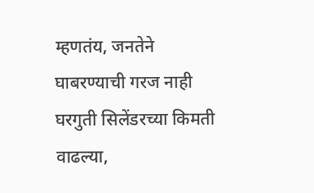म्हणतंय, जनतेने घाबरण्याची गरज नाही
घरगुती सिलेंडरच्या किमती वाढल्या,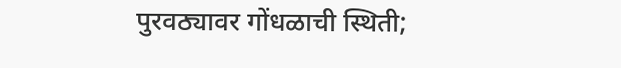पुरवठ्यावर गोंधळाची स्थिती;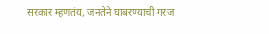सरकार म्हणतंय, जनतेने घाबरण्याची गरज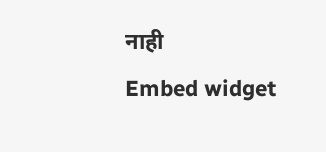नाही
Embed widget